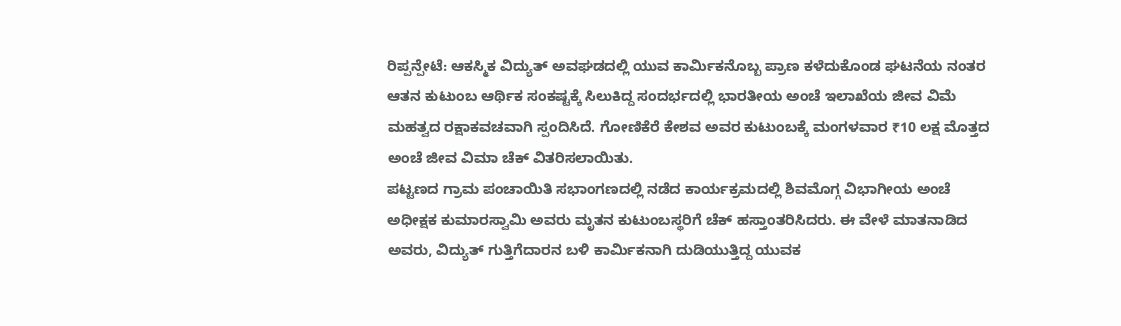ರಿಪ್ಪನ್ಪೇಟೆ: ಆಕಸ್ಮಿಕ ವಿದ್ಯುತ್ ಅವಘಡದಲ್ಲಿ ಯುವ ಕಾರ್ಮಿಕನೊಬ್ಬ ಪ್ರಾಣ ಕಳೆದುಕೊಂಡ ಘಟನೆಯ ನಂತರ ಆತನ ಕುಟುಂಬ ಆರ್ಥಿಕ ಸಂಕಷ್ಟಕ್ಕೆ ಸಿಲುಕಿದ್ದ ಸಂದರ್ಭದಲ್ಲಿ ಭಾರತೀಯ ಅಂಚೆ ಇಲಾಖೆಯ ಜೀವ ವಿಮೆ ಮಹತ್ವದ ರಕ್ಷಾಕವಚವಾಗಿ ಸ್ಪಂದಿಸಿದೆ. ಗೋಣಿಕೆರೆ ಕೇಶವ ಅವರ ಕುಟುಂಬಕ್ಕೆ ಮಂಗಳವಾರ ₹10 ಲಕ್ಷ ಮೊತ್ತದ ಅಂಚೆ ಜೀವ ವಿಮಾ ಚೆಕ್ ವಿತರಿಸಲಾಯಿತು.
ಪಟ್ಟಣದ ಗ್ರಾಮ ಪಂಚಾಯಿತಿ ಸಭಾಂಗಣದಲ್ಲಿ ನಡೆದ ಕಾರ್ಯಕ್ರಮದಲ್ಲಿ ಶಿವಮೊಗ್ಗ ವಿಭಾಗೀಯ ಅಂಚೆ ಅಧೀಕ್ಷಕ ಕುಮಾರಸ್ವಾಮಿ ಅವರು ಮೃತನ ಕುಟುಂಬಸ್ಥರಿಗೆ ಚೆಕ್ ಹಸ್ತಾಂತರಿಸಿದರು. ಈ ವೇಳೆ ಮಾತನಾಡಿದ ಅವರು, ವಿದ್ಯುತ್ ಗುತ್ತಿಗೆದಾರನ ಬಳಿ ಕಾರ್ಮಿಕನಾಗಿ ದುಡಿಯುತ್ತಿದ್ದ ಯುವಕ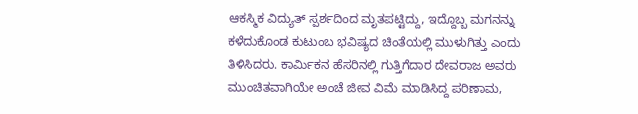ಆಕಸ್ಮಿಕ ವಿದ್ಯುತ್ ಸ್ಪರ್ಶದಿಂದ ಮೃತಪಟ್ಟಿದ್ದು, ಇದ್ದೊಬ್ಬ ಮಗನನ್ನು ಕಳೆದುಕೊಂಡ ಕುಟುಂಬ ಭವಿಷ್ಯದ ಚಿಂತೆಯಲ್ಲಿ ಮುಳುಗಿತ್ತು ಎಂದು ತಿಳಿಸಿದರು. ಕಾರ್ಮಿಕನ ಹೆಸರಿನಲ್ಲಿ ಗುತ್ತಿಗೆದಾರ ದೇವರಾಜ ಅವರು ಮುಂಚಿತವಾಗಿಯೇ ಅಂಚೆ ಜೀವ ವಿಮೆ ಮಾಡಿಸಿದ್ದ ಪರಿಣಾಮ,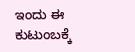ಇಂದು ಈ ಕುಟುಂಬಕ್ಕೆ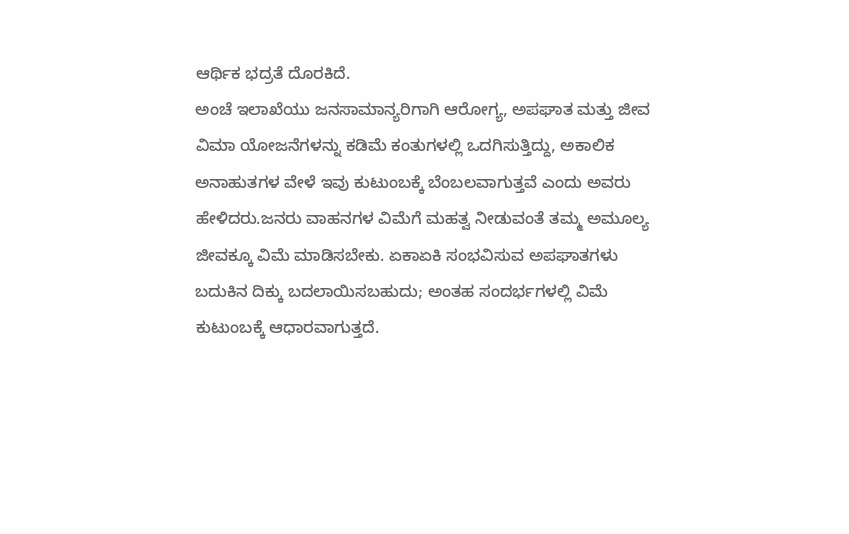ಆರ್ಥಿಕ ಭದ್ರತೆ ದೊರಕಿದೆ.
ಅಂಚೆ ಇಲಾಖೆಯು ಜನಸಾಮಾನ್ಯರಿಗಾಗಿ ಆರೋಗ್ಯ, ಅಪಘಾತ ಮತ್ತು ಜೀವ ವಿಮಾ ಯೋಜನೆಗಳನ್ನು ಕಡಿಮೆ ಕಂತುಗಳಲ್ಲಿ ಒದಗಿಸುತ್ತಿದ್ದು, ಅಕಾಲಿಕ ಅನಾಹುತಗಳ ವೇಳೆ ಇವು ಕುಟುಂಬಕ್ಕೆ ಬೆಂಬಲವಾಗುತ್ತವೆ ಎಂದು ಅವರು ಹೇಳಿದರು.ಜನರು ವಾಹನಗಳ ವಿಮೆಗೆ ಮಹತ್ವ ನೀಡುವಂತೆ ತಮ್ಮ ಅಮೂಲ್ಯ ಜೀವಕ್ಕೂ ವಿಮೆ ಮಾಡಿಸಬೇಕು. ಏಕಾಏಕಿ ಸಂಭವಿಸುವ ಅಪಘಾತಗಳು ಬದುಕಿನ ದಿಕ್ಕು ಬದಲಾಯಿಸಬಹುದು; ಅಂತಹ ಸಂದರ್ಭಗಳಲ್ಲಿ ವಿಮೆ ಕುಟುಂಬಕ್ಕೆ ಆಧಾರವಾಗುತ್ತದೆ.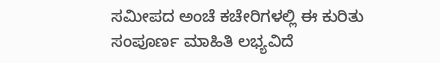ಸಮೀಪದ ಅಂಚೆ ಕಚೇರಿಗಳಲ್ಲಿ ಈ ಕುರಿತು ಸಂಪೂರ್ಣ ಮಾಹಿತಿ ಲಭ್ಯವಿದೆ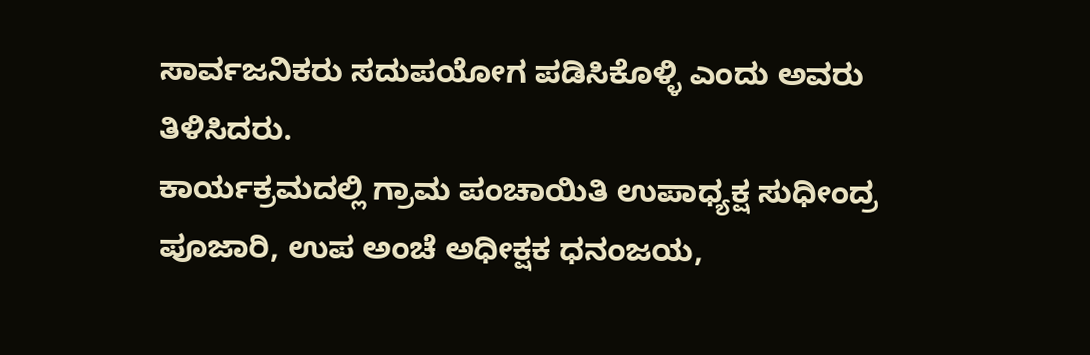ಸಾರ್ವಜನಿಕರು ಸದುಪಯೋಗ ಪಡಿಸಿಕೊಳ್ಳಿ ಎಂದು ಅವರು ತಿಳಿಸಿದರು.
ಕಾರ್ಯಕ್ರಮದಲ್ಲಿ ಗ್ರಾಮ ಪಂಚಾಯಿತಿ ಉಪಾಧ್ಯಕ್ಷ ಸುಧೀಂದ್ರ ಪೂಜಾರಿ, ಉಪ ಅಂಚೆ ಅಧೀಕ್ಷಕ ಧನಂಜಯ,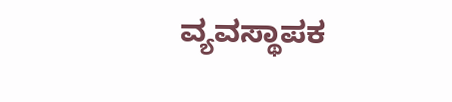ವ್ಯವಸ್ಥಾಪಕ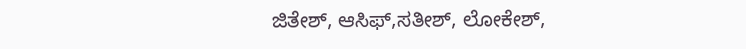ಜಿತೇಶ್, ಆಸಿಫ್,ಸತೀಶ್, ಲೋಕೇಶ್,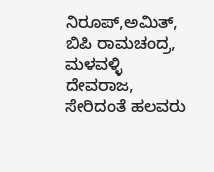ನಿರೂಪ್,ಅಮಿತ್, ಬಿಪಿ ರಾಮಚಂದ್ರ, ಮಳವಳ್ಳಿ ದೇವರಾಜ, ಸೇರಿದಂತೆ ಹಲವರು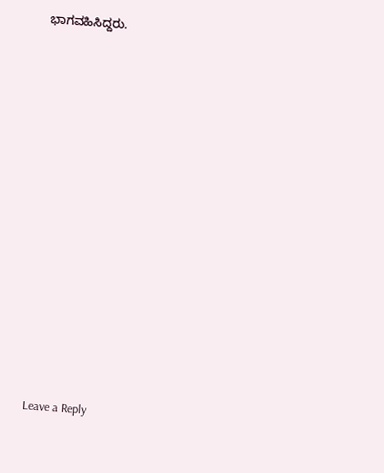ಭಾಗವಹಿಸಿದ್ದರು.















Leave a Reply